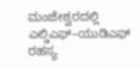ಮಂಜೇಶ್ವರದಲ್ಲಿ ಎಲ್ಡಿಎಫ್–ಯುಡಿಎಫ್ ರಹಸ್ಯ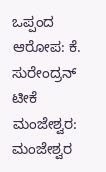ಒಪ್ಪಂದ ಆರೋಪ: ಕೆ. ಸುರೇಂದ್ರನ್ ಟೀಕೆ
ಮಂಜೇಶ್ವರ: ಮಂಜೇಶ್ವರ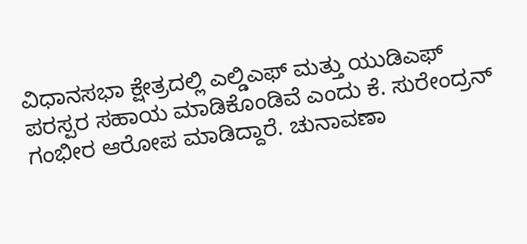ವಿಧಾನಸಭಾ ಕ್ಷೇತ್ರದಲ್ಲಿ ಎಲ್ಡಿಎಫ್ ಮತ್ತು ಯುಡಿಎಫ್ ಪರಸ್ಪರ ಸಹಾಯ ಮಾಡಿಕೊಂಡಿವೆ ಎಂದು ಕೆ. ಸುರೇಂದ್ರನ್ ಗಂಭೀರ ಆರೋಪ ಮಾಡಿದ್ದಾರೆ. ಚುನಾವಣಾ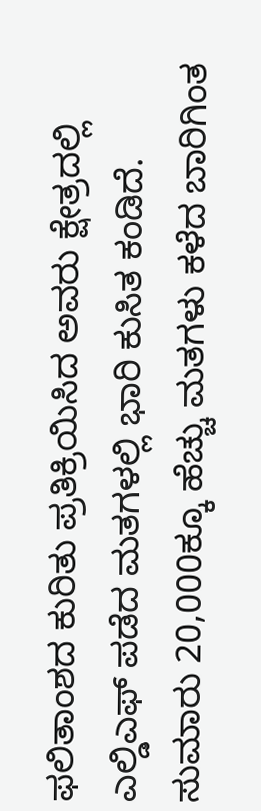ಫಲಿತಾಂಶದ ಕುರಿತು ಪ್ರತಿಕ್ರಿಯಿಸಿದ ಅವರು ಕ್ಷೇತ್ರದಲ್ಲಿ ಎಲ್ಡಿಎಫ್ ಪಡೆದ ಮತಗಳಲ್ಲಿ ಭಾರಿ ಕುಸಿತ ಕಂಡಿದೆ. ಸುಮಾರು 20,000ಕ್ಕೂ ಹೆಚ್ಚು ಮತಗಳು ಕಳೆದ ಬಾರಿಗಿಂತ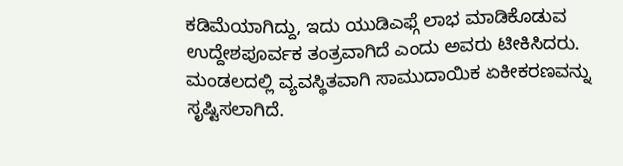ಕಡಿಮೆಯಾಗಿದ್ದು, ಇದು ಯುಡಿಎಫ್ಗೆ ಲಾಭ ಮಾಡಿಕೊಡುವ ಉದ್ದೇಶಪೂರ್ವಕ ತಂತ್ರವಾಗಿದೆ ಎಂದು ಅವರು ಟೀಕಿಸಿದರು. ಮಂಡಲದಲ್ಲಿ ವ್ಯವಸ್ಥಿತವಾಗಿ ಸಾಮುದಾಯಿಕ ಏಕೀಕರಣವನ್ನು ಸೃಷ್ಟಿಸಲಾಗಿದೆ.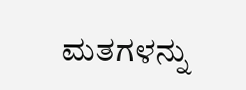ಮತಗಳನ್ನು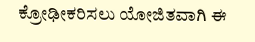ಕ್ರೋಢೀಕರಿಸಲು ಯೋಜಿತವಾಗಿ ಈ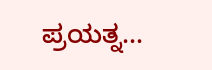ಪ್ರಯತ್ನ…